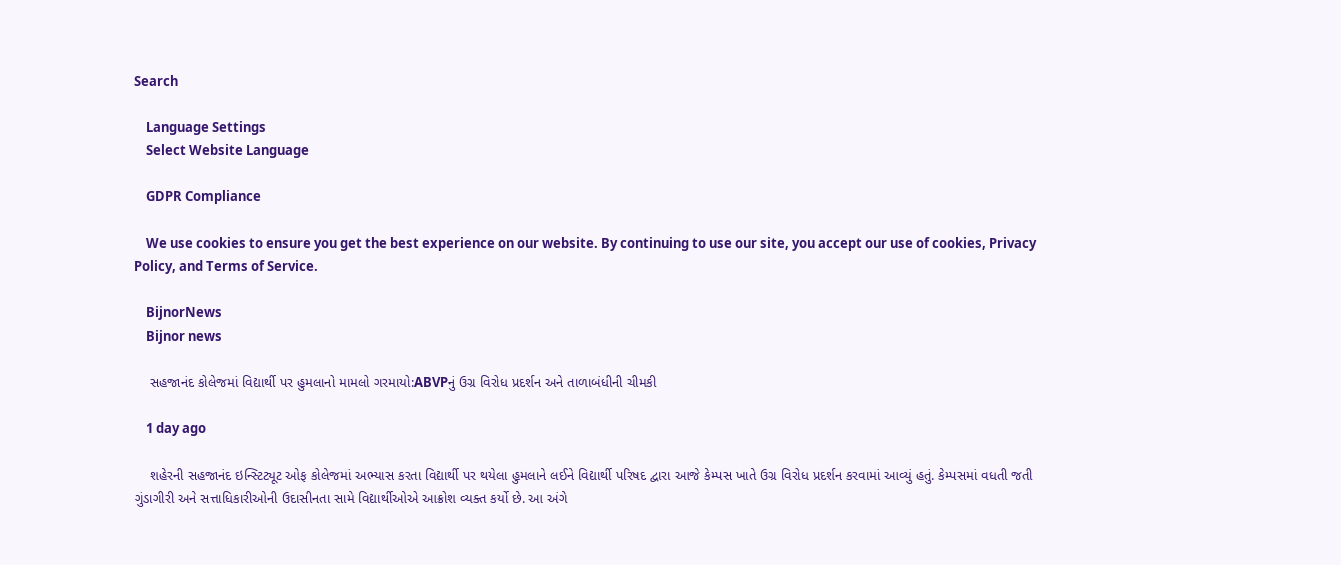Search

    Language Settings
    Select Website Language

    GDPR Compliance

    We use cookies to ensure you get the best experience on our website. By continuing to use our site, you accept our use of cookies, Privacy Policy, and Terms of Service.

    BijnorNews
    Bijnor news

    સહજાનંદ કોલેજમાં વિદ્યાર્થી પર હુમલાનો મામલો ગરમાયો:ABVPનું ઉગ્ર વિરોધ પ્રદર્શન અને તાળાબંધીની ચીમકી

    1 day ago

    શહેરની સહજાનંદ ઇન્સ્ટિટ્યૂટ ઓફ કોલેજમાં અભ્યાસ કરતા વિદ્યાર્થી પર થયેલા હુમલાને લઈને વિદ્યાર્થી પરિષદ દ્વારા આજે કેમ્પસ ખાતે ઉગ્ર વિરોધ પ્રદર્શન કરવામાં આવ્યું હતું. કેમ્પસમાં વધતી જતી ગુંડાગીરી અને સત્તાધિકારીઓની ઉદાસીનતા સામે વિદ્યાર્થીઓએ આક્રોશ વ્યક્ત કર્યો છે. આ અંગે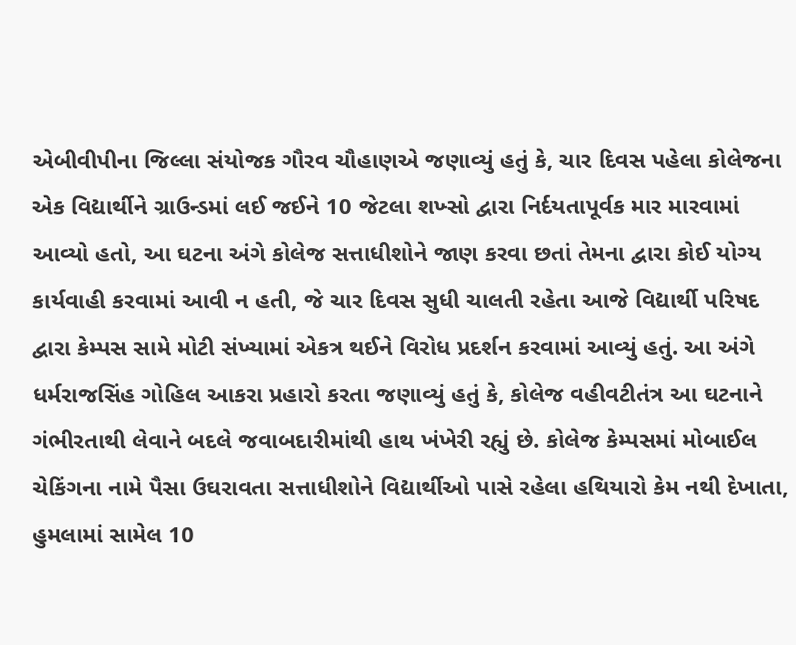એબીવીપીના જિલ્લા સંયોજક ગૌરવ ચૌહાણએ જણાવ્યું હતું કે, ચાર દિવસ પહેલા કોલેજના એક વિદ્યાર્થીને ગ્રાઉન્ડમાં લઈ જઈને 10 જેટલા શખ્સો દ્વારા નિર્દયતાપૂર્વક માર મારવામાં આવ્યો હતો, આ ઘટના અંગે કોલેજ સત્તાધીશોને જાણ કરવા છતાં તેમના દ્વારા કોઈ યોગ્ય કાર્યવાહી કરવામાં આવી ન હતી, જે ચાર દિવસ સુધી ચાલતી રહેતા આજે વિદ્યાર્થી પરિષદ દ્વારા કેમ્પસ સામે મોટી સંખ્યામાં એકત્ર થઈને વિરોધ પ્રદર્શન કરવામાં આવ્યું હતું. આ અંગે ધર્મરાજસિંહ ગોહિલ આકરા પ્રહારો કરતા જણાવ્યું હતું કે, કોલેજ વહીવટીતંત્ર આ ઘટનાને ગંભીરતાથી લેવાને બદલે જવાબદારીમાંથી હાથ ખંખેરી રહ્યું છે. કોલેજ કેમ્પસમાં મોબાઈલ ચેકિંગના નામે પૈસા ઉઘરાવતા સત્તાધીશોને વિદ્યાર્થીઓ પાસે રહેલા હથિયારો કેમ નથી દેખાતા, હુમલામાં સામેલ 10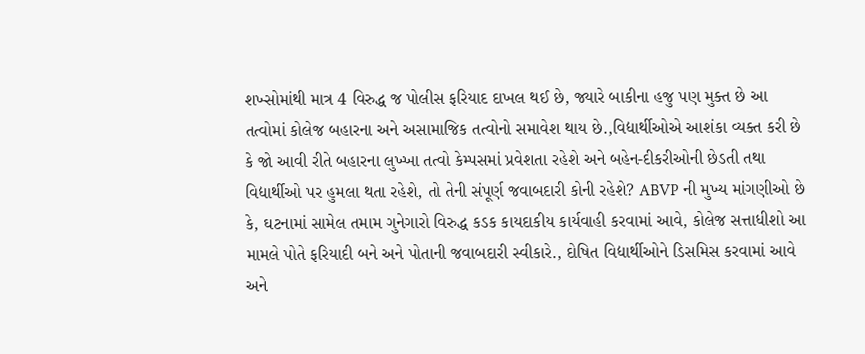શખ્સોમાંથી માત્ર 4 વિરુદ્ધ જ પોલીસ ફરિયાદ દાખલ થઈ છે, જ્યારે બાકીના હજુ પણ મુક્ત છે આ તત્વોમાં કોલેજ બહારના અને અસામાજિક તત્વોનો સમાવેશ થાય છે.,વિદ્યાર્થીઓએ આશંકા વ્યક્ત કરી છે કે જો આવી રીતે બહારના લુખ્ખા તત્વો કેમ્પસમાં પ્રવેશતા રહેશે અને બહેન-દીકરીઓની છેડતી તથા વિદ્યાર્થીઓ પર હુમલા થતા રહેશે, તો તેની સંપૂર્ણ જવાબદારી કોની રહેશે? ABVP ની મુખ્ય માંગણીઓ છે કે, ઘટનામાં સામેલ તમામ ગુનેગારો વિરુદ્ધ કડક કાયદાકીય કાર્યવાહી કરવામાં આવે, કોલેજ સત્તાધીશો આ મામલે પોતે ફરિયાદી બને અને પોતાની જવાબદારી સ્વીકારે., દોષિત વિદ્યાર્થીઓને ડિસમિસ કરવામાં આવે અને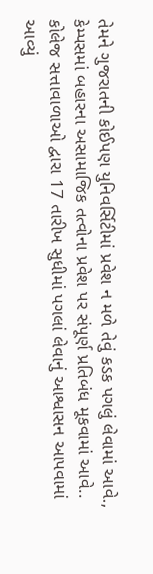તેમને ગુજરાતની કોઈપણ યુનિવર્સિટીમાં પ્રવેશ ન મળે તેવું કડક પગલું લેવામાં આવે., કેમ્પસમાં બહારના અસામાજિક તત્વોના પ્રવેશ પર સંપૂર્ણ પ્રતિબંધ મૂકવામાં આવે.. કોલેજ સત્તાવાળાઓ દ્વારા 17 તારીખ સુધીમાં પગલાં લેવાનું આશ્વાસન આપવામાં આવ્યું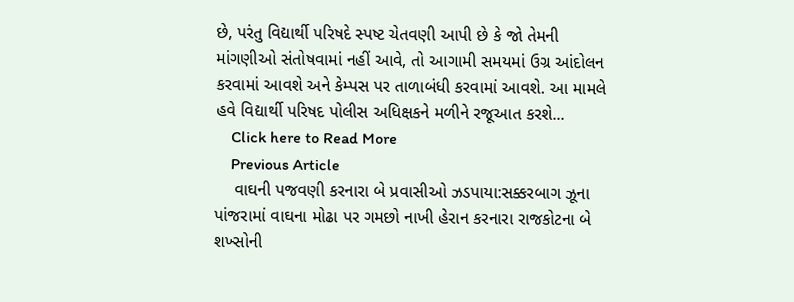છે, પરંતુ વિદ્યાર્થી પરિષદે સ્પષ્ટ ચેતવણી આપી છે કે જો તેમની માંગણીઓ સંતોષવામાં નહીં આવે, તો આગામી સમયમાં ઉગ્ર આંદોલન કરવામાં આવશે અને કેમ્પસ પર તાળાબંધી કરવામાં આવશે. આ મામલે હવે વિદ્યાર્થી પરિષદ પોલીસ અધિક્ષકને મળીને રજૂઆત કરશે...
    Click here to Read More
    Previous Article
    વાઘની પજવણી કરનારા બે પ્રવાસીઓ ઝડપાયા:સક્કરબાગ ઝૂના પાંજરામાં વાઘના મોઢા પર ગમછો નાખી હેરાન કરનારા રાજકોટના બે શખ્સોની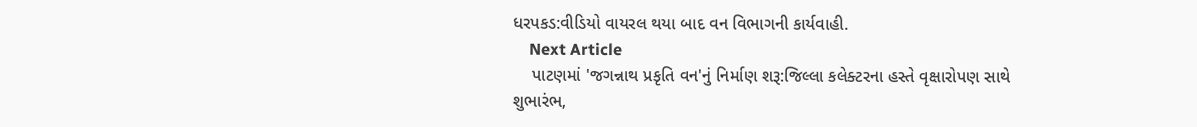ધરપકડ:વીડિયો વાયરલ થયા બાદ વન વિભાગની કાર્યવાહી.
    Next Article
    પાટણમાં 'જગન્નાથ પ્રકૃતિ વન'નું નિર્માણ શરૂ:જિલ્લા કલેક્ટરના હસ્તે વૃક્ષારોપણ સાથે શુભારંભ,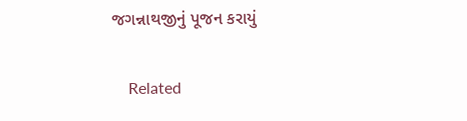જગન્નાથજીનું પૂજન કરાયું

    Related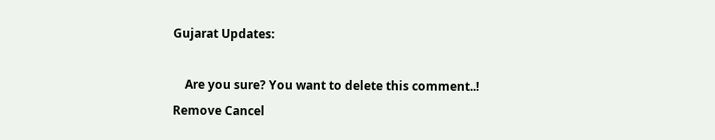Gujarat Updates:

    Are you sure? You want to delete this comment..! Remove Cancel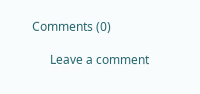Comments (0)

      Leave a comment